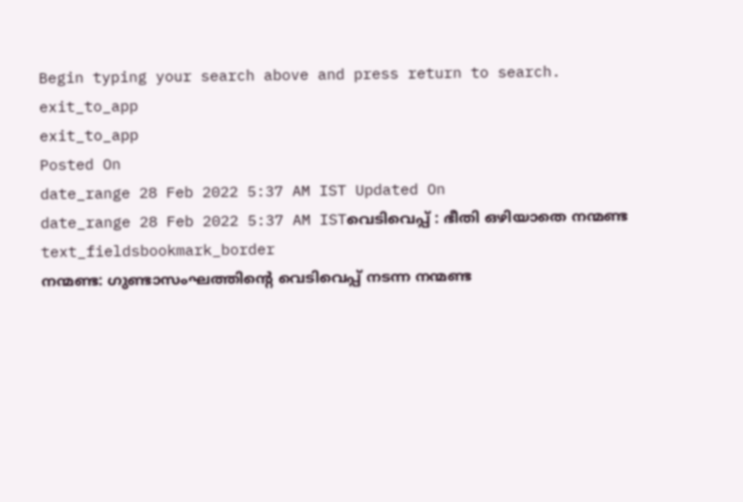Begin typing your search above and press return to search.
exit_to_app
exit_to_app
Posted On
date_range 28 Feb 2022 5:37 AM IST Updated On
date_range 28 Feb 2022 5:37 AM ISTവെടിവെപ്പ് : ഭീതി ഒഴിയാതെ നന്മണ്ട
text_fieldsbookmark_border
നന്മണ്ട: ഗുണ്ടാസംഘത്തിന്റെ വെടിവെപ്പ് നടന്ന നന്മണ്ട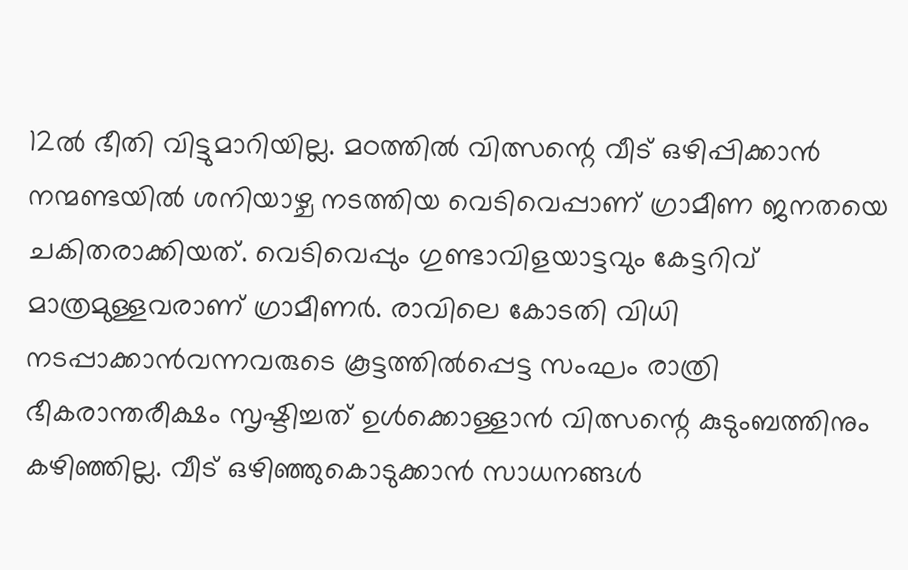12ൽ ഭീതി വിട്ടുമാറിയില്ല. മഠത്തിൽ വിത്സന്റെ വീട് ഒഴിപ്പിക്കാൻ നന്മണ്ടയിൽ ശനിയാഴ്ച നടത്തിയ വെടിവെപ്പാണ് ഗ്രാമീണ ജനതയെ ചകിതരാക്കിയത്. വെടിവെപ്പും ഗുണ്ടാവിളയാട്ടവും കേട്ടറിവ് മാത്രമുള്ളവരാണ് ഗ്രാമീണർ. രാവിലെ കോടതി വിധി നടപ്പാക്കാൻവന്നവരുടെ കൂട്ടത്തിൽപ്പെട്ട സംഘം രാത്രി ഭീകരാന്തരീക്ഷം സൃഷ്ടിച്ചത് ഉൾക്കൊള്ളാൻ വിത്സന്റെ കുടുംബത്തിനും കഴിഞ്ഞില്ല. വീട് ഒഴിഞ്ഞുകൊടുക്കാൻ സാധനങ്ങൾ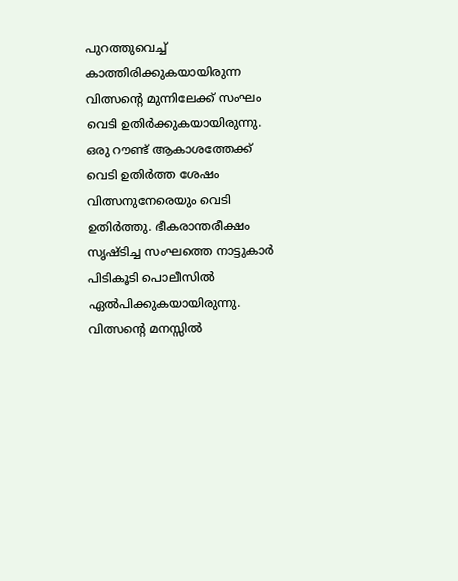പുറത്തുവെച്ച് കാത്തിരിക്കുകയായിരുന്ന വിത്സന്റെ മുന്നിലേക്ക് സംഘം വെടി ഉതിർക്കുകയായിരുന്നു. ഒരു റൗണ്ട് ആകാശത്തേക്ക് വെടി ഉതിർത്ത ശേഷം വിത്സനുനേരെയും വെടി ഉതിർത്തു. ഭീകരാന്തരീക്ഷം സൃഷ്ടിച്ച സംഘത്തെ നാട്ടുകാർ പിടികൂടി പൊലീസിൽ ഏൽപിക്കുകയായിരുന്നു. വിത്സന്റെ മനസ്സിൽ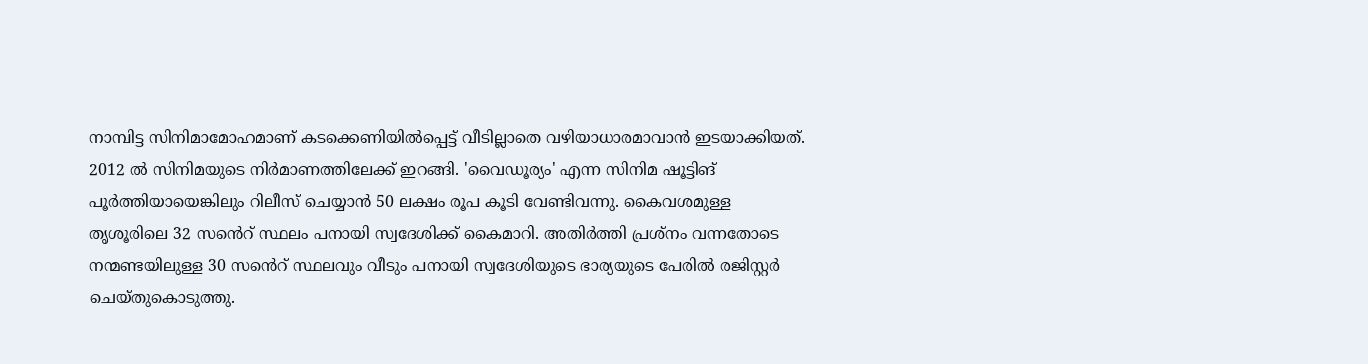നാമ്പിട്ട സിനിമാമോഹമാണ് കടക്കെണിയിൽപ്പെട്ട് വീടില്ലാതെ വഴിയാധാരമാവാൻ ഇടയാക്കിയത്. 2012 ൽ സിനിമയുടെ നിർമാണത്തിലേക്ക് ഇറങ്ങി. 'വൈഡൂര്യം' എന്ന സിനിമ ഷൂട്ടിങ് പൂർത്തിയായെങ്കിലും റിലീസ് ചെയ്യാൻ 50 ലക്ഷം രൂപ കൂടി വേണ്ടിവന്നു. കൈവശമുള്ള തൃശൂരിലെ 32 സൻെറ് സ്ഥലം പനായി സ്വദേശിക്ക് കൈമാറി. അതിർത്തി പ്രശ്നം വന്നതോടെ നന്മണ്ടയിലുള്ള 30 സൻെറ് സ്ഥലവും വീടും പനായി സ്വദേശിയുടെ ഭാര്യയുടെ പേരിൽ രജിസ്റ്റർ ചെയ്തുകൊടുത്തു.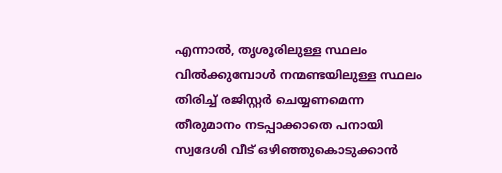എന്നാൽ, തൃശൂരിലുള്ള സ്ഥലം വിൽക്കുമ്പോൾ നന്മണ്ടയിലുള്ള സ്ഥലം തിരിച്ച് രജിസ്റ്റർ ചെയ്യണമെന്ന തീരുമാനം നടപ്പാക്കാതെ പനായി സ്വദേശി വീട് ഒഴിഞ്ഞുകൊടുക്കാൻ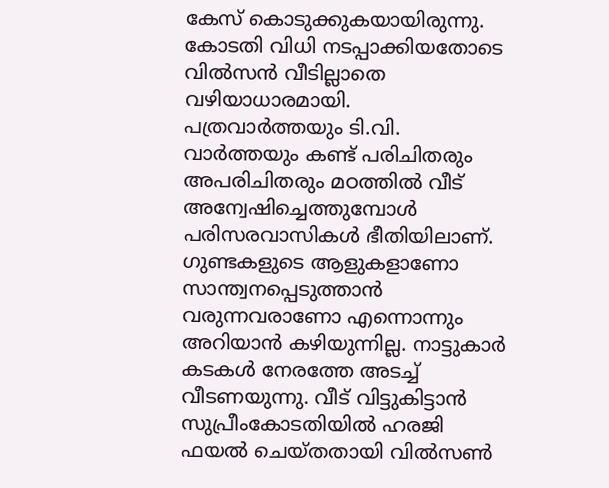കേസ് കൊടുക്കുകയായിരുന്നു. കോടതി വിധി നടപ്പാക്കിയതോടെ വിൽസൻ വീടില്ലാതെ വഴിയാധാരമായി. പത്രവാർത്തയും ടി.വി. വാർത്തയും കണ്ട് പരിചിതരും അപരിചിതരും മഠത്തിൽ വീട് അന്വേഷിച്ചെത്തുമ്പോൾ പരിസരവാസികൾ ഭീതിയിലാണ്. ഗുണ്ടകളുടെ ആളുകളാണോ സാന്ത്വനപ്പെടുത്താൻ വരുന്നവരാണോ എന്നൊന്നും അറിയാൻ കഴിയുന്നില്ല. നാട്ടുകാർ കടകൾ നേരത്തേ അടച്ച് വീടണയുന്നു. വീട് വിട്ടുകിട്ടാൻ സുപ്രീംകോടതിയിൽ ഹരജി ഫയൽ ചെയ്തതായി വിൽസൺ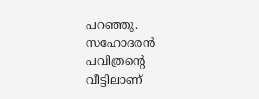പറഞ്ഞു. സഹോദരൻ പവിത്രന്റെ വീട്ടിലാണ്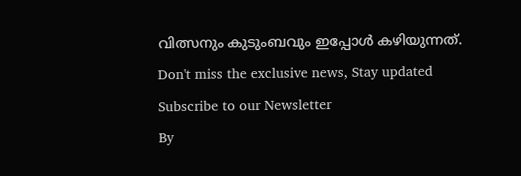വിത്സനും കുടുംബവും ഇപ്പോൾ കഴിയുന്നത്.
Don't miss the exclusive news, Stay updated
Subscribe to our Newsletter
By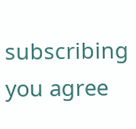subscribing you agree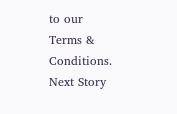to our Terms & Conditions.
Next Story